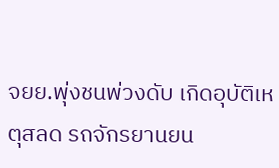จยย.พุ่งชนพ่วงดับ เกิดอุบัติเหตุสลด รถจักรยานยน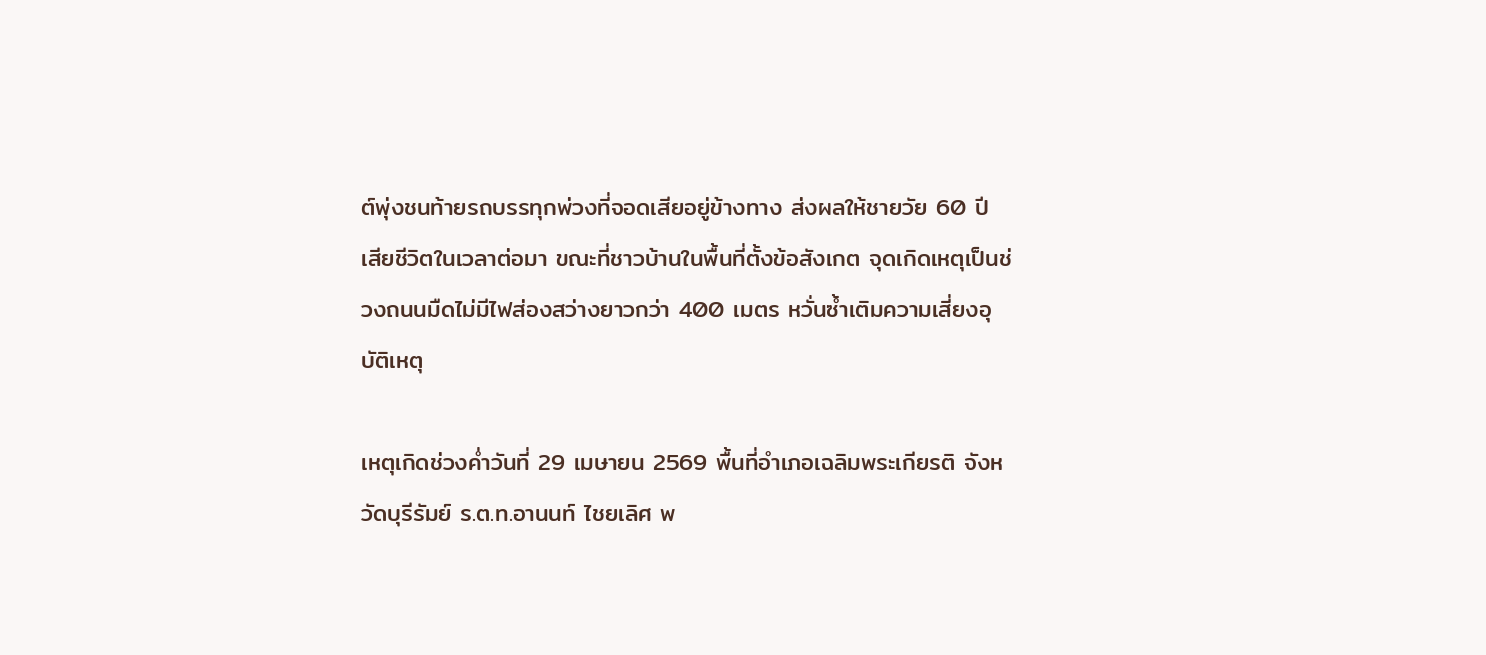ต์พุ่งชนท้ายรถบรรทุกพ่วงที่จอดเสียอยู่ข้างทาง ส่งผลให้ชายวัย 60 ปี เสียชีวิตในเวลาต่อมา ขณะที่ชาวบ้านในพื้นที่ตั้งข้อสังเกต จุดเกิดเหตุเป็นช่วงถนนมืดไม่มีไฟส่องสว่างยาวกว่า 400 เมตร หวั่นซ้ำเติมความเสี่ยงอุบัติเหตุ

เหตุเกิดช่วงค่ำวันที่ 29 เมษายน 2569 พื้นที่อำเภอเฉลิมพระเกียรติ จังหวัดบุรีรัมย์ ร.ต.ท.อานนท์ ไชยเลิศ พ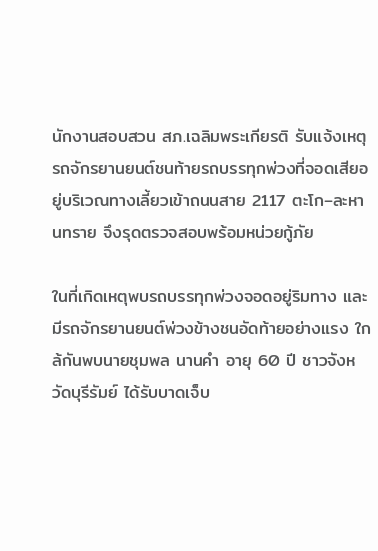นักงานสอบสวน สภ.เฉลิมพระเกียรติ รับแจ้งเหตุรถจักรยานยนต์ชนท้ายรถบรรทุกพ่วงที่จอดเสียอยู่บริเวณทางเลี้ยวเข้าถนนสาย 2117 ตะโก–ละหานทราย จึงรุดตรวจสอบพร้อมหน่วยกู้ภัย

ในที่เกิดเหตุพบรถบรรทุกพ่วงจอดอยู่ริมทาง และมีรถจักรยานยนต์พ่วงข้างชนอัดท้ายอย่างแรง ใกล้กันพบนายชุมพล นานคำ อายุ 60 ปี ชาวจังหวัดบุรีรัมย์ ได้รับบาดเจ็บ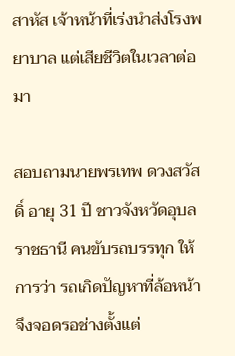สาหัส เจ้าหน้าที่เร่งนำส่งโรงพยาบาล แต่เสียชีวิตในเวลาต่อมา

สอบถามนายพรเทพ ดวงสวัสดิ์ อายุ 31 ปี ชาวจังหวัดอุบลราชธานี คนขับรถบรรทุก ให้การว่า รถเกิดปัญหาที่ล้อหน้า จึงจอดรอช่างตั้งแต่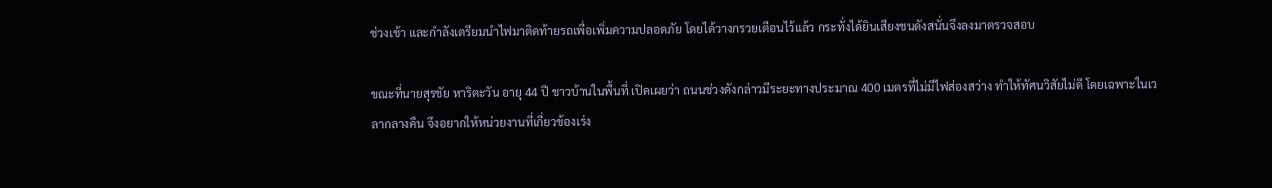ช่วงเช้า และกำลังเตรียมนำไฟมาติดท้ายรถเพื่อเพิ่มความปลอดภัย โดยได้วางกรวยเตือนไว้แล้ว กระทั่งได้ยินเสียงชนดังสนั่นจึงลงมาตรวจสอบ

ขณะที่นายสุรชัย หาริตะวัน อายุ 44 ปี ชาวบ้านในพื้นที่ เปิดเผยว่า ถนนช่วงดังกล่าวมีระยะทางประมาณ 400 เมตรที่ไม่มีไฟส่องสว่าง ทำให้ทัศนวิสัยไม่ดี โดยเฉพาะในเวลากลางคืน จึงอยากให้หน่วยงานที่เกี่ยวข้องเร่ง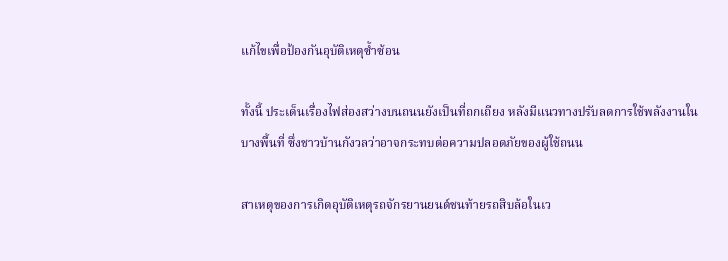แก้ไขเพื่อป้องกันอุบัติเหตุซ้ำซ้อน

ทั้งนี้ ประเด็นเรื่องไฟส่องสว่างบนถนนยังเป็นที่ถกเถียง หลังมีแนวทางปรับลดการใช้พลังงานในบางพื้นที่ ซึ่งชาวบ้านกังวลว่าอาจกระทบต่อความปลอดภัยของผู้ใช้ถนน

สาเหตุของการเกิดอุบัติเหตุรถจักรยานยนต์ชนท้ายรถสิบล้อในเว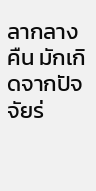ลากลางคืน มักเกิดจากปัจจัยร่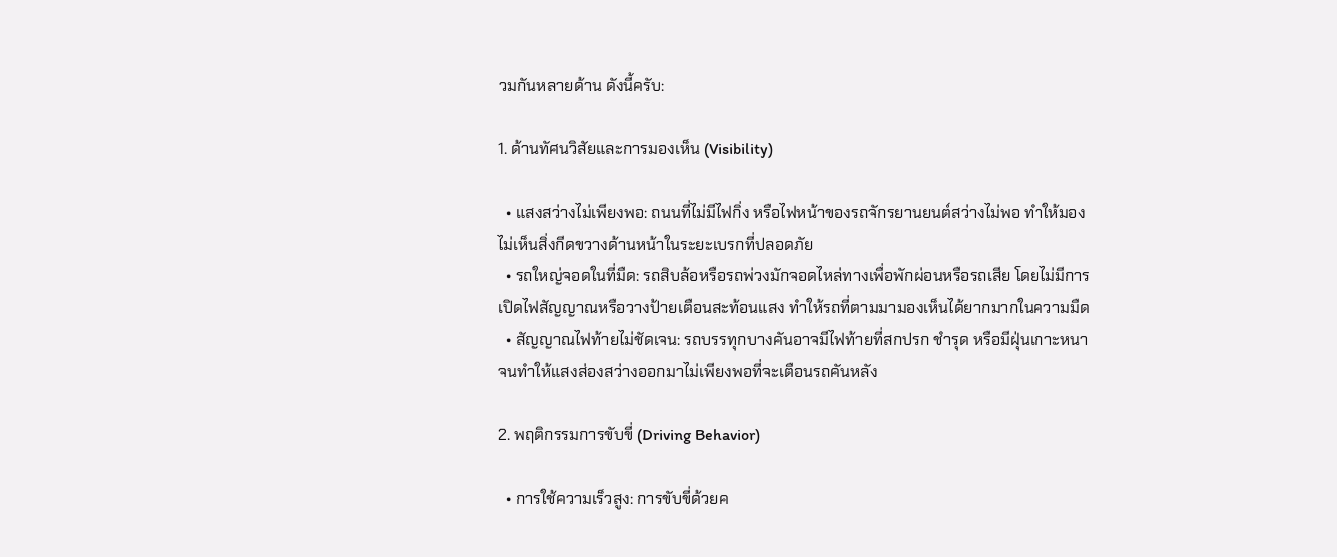วมกันหลายด้าน ดังนี้ครับ:

1. ด้านทัศนวิสัยและการมองเห็น (Visibility)

  • แสงสว่างไม่เพียงพอ: ถนนที่ไม่มีไฟกิ่ง หรือไฟหน้าของรถจักรยานยนต์สว่างไม่พอ ทำให้มองไม่เห็นสิ่งกีดขวางด้านหน้าในระยะเบรกที่ปลอดภัย
  • รถใหญ่จอดในที่มืด: รถสิบล้อหรือรถพ่วงมักจอดไหล่ทางเพื่อพักผ่อนหรือรถเสีย โดยไม่มีการเปิดไฟสัญญาณหรือวางป้ายเตือนสะท้อนแสง ทำให้รถที่ตามมามองเห็นได้ยากมากในความมืด
  • สัญญาณไฟท้ายไม่ชัดเจน: รถบรรทุกบางคันอาจมีไฟท้ายที่สกปรก ชำรุด หรือมีฝุ่นเกาะหนาจนทำให้แสงส่องสว่างออกมาไม่เพียงพอที่จะเตือนรถคันหลัง

2. พฤติกรรมการขับขี่ (Driving Behavior)

  • การใช้ความเร็วสูง: การขับขี่ด้วยค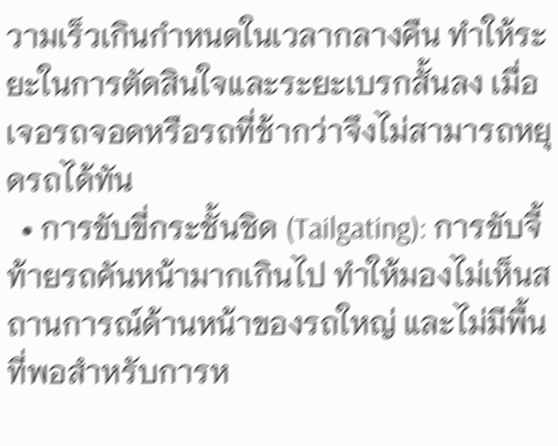วามเร็วเกินกำหนดในเวลากลางคืน ทำให้ระยะในการตัดสินใจและระยะเบรกสั้นลง เมื่อเจอรถจอดหรือรถที่ช้ากว่าจึงไม่สามารถหยุดรถได้ทัน
  • การขับขี่กระชั้นชิด (Tailgating): การขับจี้ท้ายรถคันหน้ามากเกินไป ทำให้มองไม่เห็นสถานการณ์ด้านหน้าของรถใหญ่ และไม่มีพื้นที่พอสำหรับการห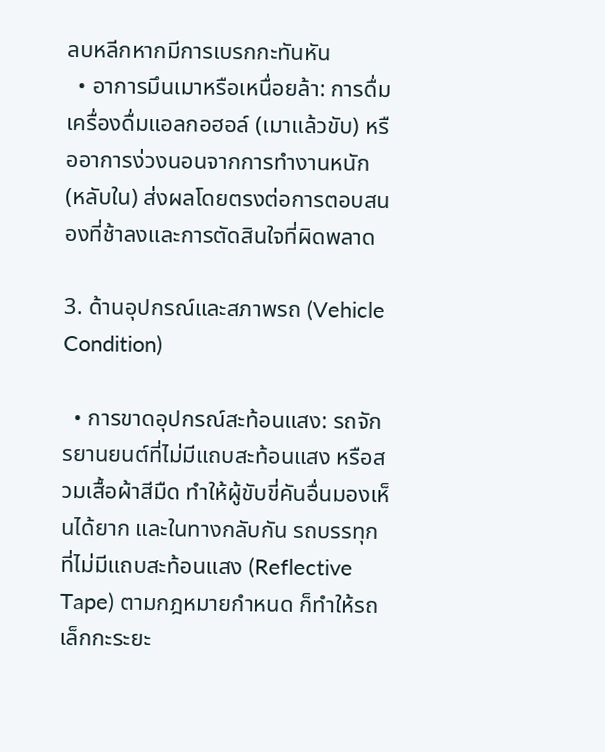ลบหลีกหากมีการเบรกกะทันหัน
  • อาการมึนเมาหรือเหนื่อยล้า: การดื่มเครื่องดื่มแอลกอฮอล์ (เมาแล้วขับ) หรืออาการง่วงนอนจากการทำงานหนัก (หลับใน) ส่งผลโดยตรงต่อการตอบสนองที่ช้าลงและการตัดสินใจที่ผิดพลาด

3. ด้านอุปกรณ์และสภาพรถ (Vehicle Condition)

  • การขาดอุปกรณ์สะท้อนแสง: รถจักรยานยนต์ที่ไม่มีแถบสะท้อนแสง หรือสวมเสื้อผ้าสีมืด ทำให้ผู้ขับขี่คันอื่นมองเห็นได้ยาก และในทางกลับกัน รถบรรทุกที่ไม่มีแถบสะท้อนแสง (Reflective Tape) ตามกฎหมายกำหนด ก็ทำให้รถเล็กกะระยะ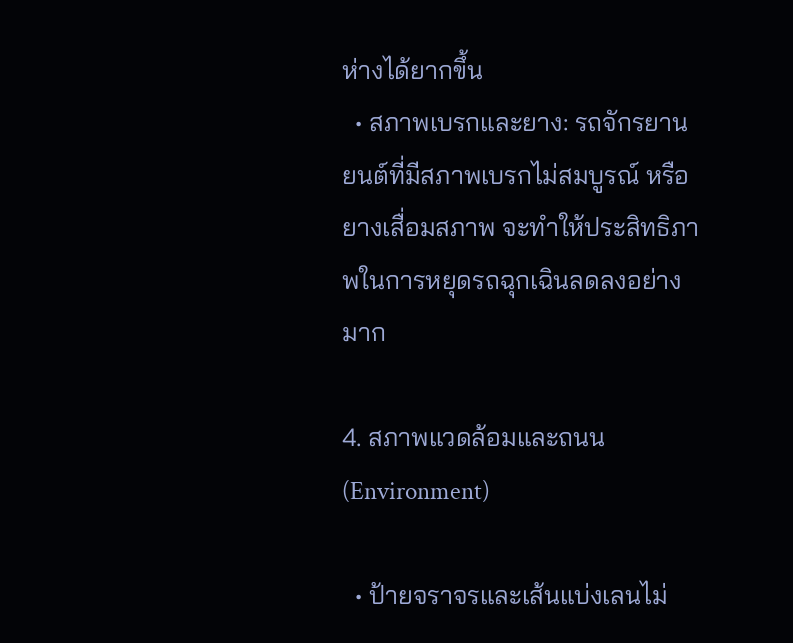ห่างได้ยากขึ้น
  • สภาพเบรกและยาง: รถจักรยานยนต์ที่มีสภาพเบรกไม่สมบูรณ์ หรือยางเสื่อมสภาพ จะทำให้ประสิทธิภาพในการหยุดรถฉุกเฉินลดลงอย่างมาก

4. สภาพแวดล้อมและถนน (Environment)

  • ป้ายจราจรและเส้นแบ่งเลนไม่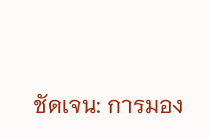ชัดเจน: การมอง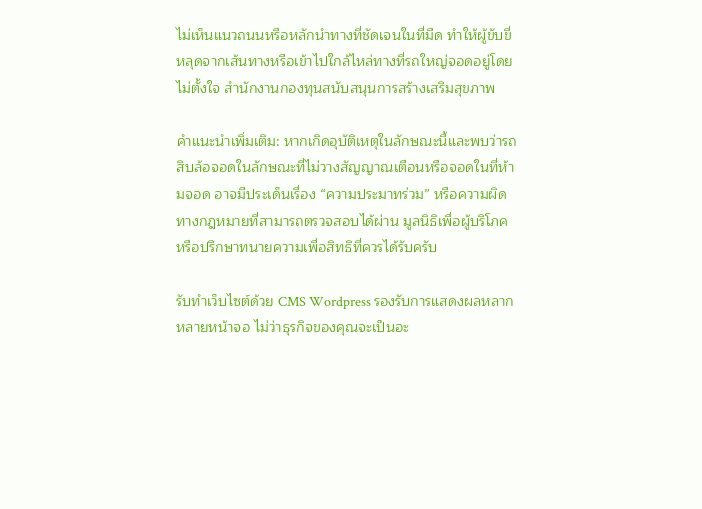ไม่เห็นแนวถนนหรือหลักนำทางที่ชัดเจนในที่มืด ทำให้ผู้ขับขี่หลุดจากเส้นทางหรือเข้าไปใกล้ไหล่ทางที่รถใหญ่จอดอยู่โดยไม่ตั้งใจ สำนักงานกองทุนสนับสนุนการสร้างเสริมสุขภาพ

คำแนะนำเพิ่มเติม: หากเกิดอุบัติเหตุในลักษณะนี้และพบว่ารถสิบล้อจอดในลักษณะที่ไม่วางสัญญาณเตือนหรือจอดในที่ห้ามจอด อาจมีประเด็นเรื่อง “ความประมาทร่วม” หรือความผิดทางกฎหมายที่สามารถตรวจสอบได้ผ่าน มูลนิธิเพื่อผู้บริโภค หรือปรึกษาทนายความเพื่อสิทธิที่ควรได้รับครับ

รับทำเว็บไซต์ด้วย CMS Wordpress รองรับการแสดงผลหลากหลายหน้าจอ ไม่ว่าธุรกิจของคุณจะเป็นอะ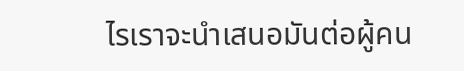ไรเราจะนำเสนอมันต่อผู้คน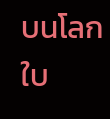บนโลกใบ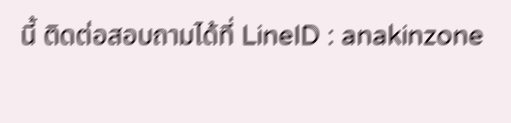นี้ ติดต่อสอบถามได้ที่ LineID : anakinzone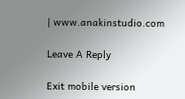| www.anakinstudio.com

Leave A Reply

Exit mobile version